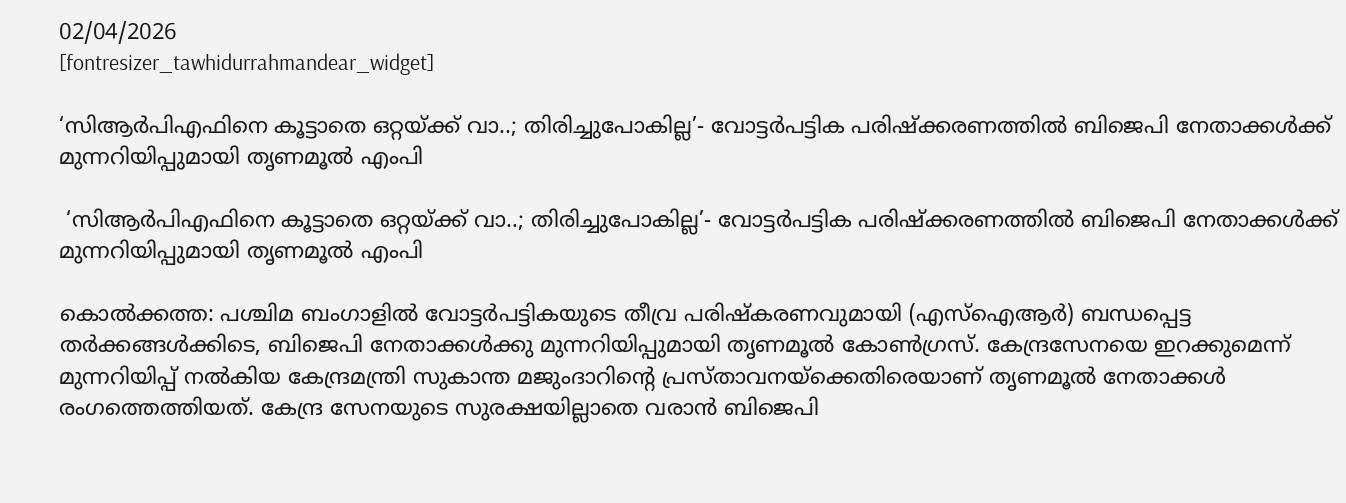02/04/2026
[fontresizer_tawhidurrahmandear_widget]

‘സിആര്‍പിഎഫിനെ കൂട്ടാതെ ഒറ്റയ്ക്ക് വാ..; തിരിച്ചുപോകില്ല’- വോട്ടര്‍പട്ടിക പരിഷ്‌ക്കരണത്തില്‍ ബിജെപി നേതാക്കള്‍ക്ക് മുന്നറിയിപ്പുമായി തൃണമൂല്‍ എംപി

 ‘സിആര്‍പിഎഫിനെ കൂട്ടാതെ ഒറ്റയ്ക്ക് വാ..; തിരിച്ചുപോകില്ല’- വോട്ടര്‍പട്ടിക പരിഷ്‌ക്കരണത്തില്‍ ബിജെപി നേതാക്കള്‍ക്ക് മുന്നറിയിപ്പുമായി തൃണമൂല്‍ എംപി

കൊല്‍ക്കത്ത: പശ്ചിമ ബംഗാളില്‍ വോട്ടര്‍പട്ടികയുടെ തീവ്ര പരിഷ്‌കരണവുമായി (എസ്‌ഐആര്‍) ബന്ധപ്പെട്ട തര്‍ക്കങ്ങള്‍ക്കിടെ, ബിജെപി നേതാക്കള്‍ക്കു മുന്നറിയിപ്പുമായി തൃണമൂല്‍ കോണ്‍ഗ്രസ്. കേന്ദ്രസേനയെ ഇറക്കുമെന്ന് മുന്നറിയിപ്പ് നല്‍കിയ കേന്ദ്രമന്ത്രി സുകാന്ത മജുംദാറിന്റെ പ്രസ്താവനയ്‌ക്കെതിരെയാണ് തൃണമൂല്‍ നേതാക്കള്‍ രംഗത്തെത്തിയത്. കേന്ദ്ര സേനയുടെ സുരക്ഷയില്ലാതെ വരാന്‍ ബിജെപി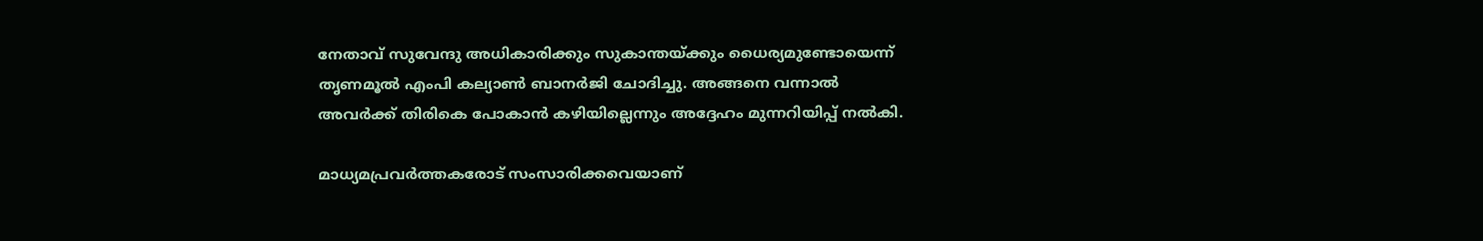നേതാവ് സുവേന്ദു അധികാരിക്കും സുകാന്തയ്ക്കും ധൈര്യമുണ്ടോയെന്ന് തൃണമൂല്‍ എംപി കല്യാണ്‍ ബാനര്‍ജി ചോദിച്ചു. അങ്ങനെ വന്നാല്‍ അവര്‍ക്ക് തിരികെ പോകാന്‍ കഴിയില്ലെന്നും അദ്ദേഹം മുന്നറിയിപ്പ് നല്‍കി.

മാധ്യമപ്രവര്‍ത്തകരോട് സംസാരിക്കവെയാണ്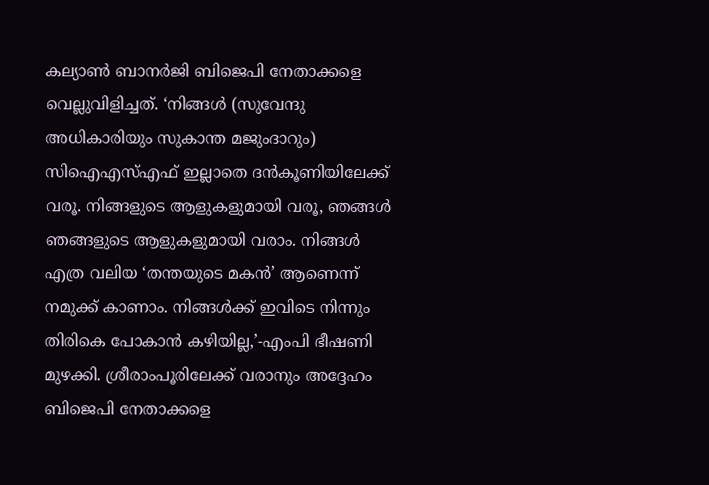കല്യാണ്‍ ബാനര്‍ജി ബിജെപി നേതാക്കളെ വെല്ലുവിളിച്ചത്. ‘നിങ്ങള്‍ (സുവേന്ദു അധികാരിയും സുകാന്ത മജുംദാറും) സിഐഎസ്എഫ് ഇല്ലാതെ ദന്‍കൂണിയിലേക്ക് വരൂ. നിങ്ങളുടെ ആളുകളുമായി വരൂ, ഞങ്ങള്‍ ഞങ്ങളുടെ ആളുകളുമായി വരാം. നിങ്ങള്‍ എത്ര വലിയ ‘തന്തയുടെ മകന്‍’ ആണെന്ന് നമുക്ക് കാണാം. നിങ്ങള്‍ക്ക് ഇവിടെ നിന്നും തിരികെ പോകാന്‍ കഴിയില്ല,’-എംപി ഭീഷണി മുഴക്കി. ശ്രീരാംപൂരിലേക്ക് വരാനും അദ്ദേഹം ബിജെപി നേതാക്കളെ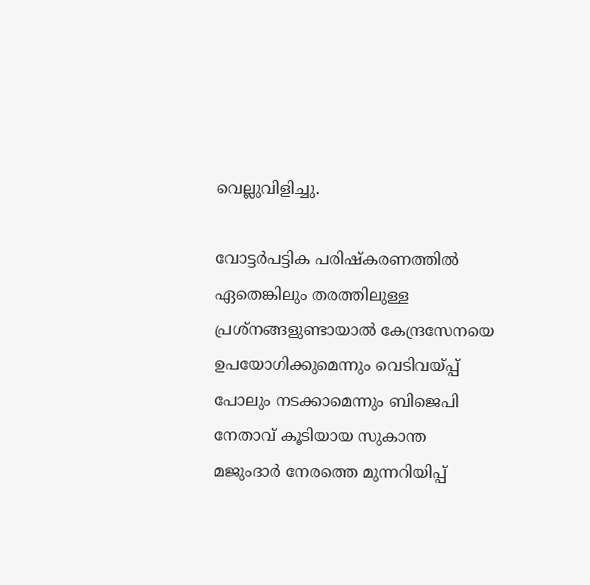വെല്ലുവിളിച്ചു.

വോട്ടര്‍പട്ടിക പരിഷ്‌കരണത്തില്‍ ഏതെങ്കിലും തരത്തിലുള്ള പ്രശ്നങ്ങളുണ്ടായാല്‍ കേന്ദ്രസേനയെ ഉപയോഗിക്കുമെന്നും വെടിവയ്പ്പ് പോലും നടക്കാമെന്നും ബിജെപി നേതാവ് കൂടിയായ സുകാന്ത മജുംദാര്‍ നേരത്തെ മുന്നറിയിപ്പ്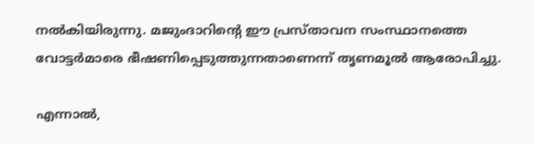നല്‍കിയിരുന്നു. മജുംദാറിന്റെ ഈ പ്രസ്താവന സംസ്ഥാനത്തെ വോട്ടര്‍മാരെ ഭീഷണിപ്പെടുത്തുന്നതാണെന്ന് തൃണമൂല്‍ ആരോപിച്ചു.

എന്നാല്‍,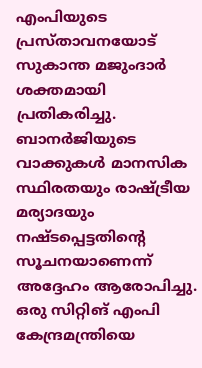എംപിയുടെ പ്രസ്താവനയോട് സുകാന്ത മജുംദാര്‍ ശക്തമായി പ്രതികരിച്ചു. ബാനര്‍ജിയുടെ വാക്കുകള്‍ മാനസിക സ്ഥിരതയും രാഷ്ട്രീയ മര്യാദയും നഷ്ടപ്പെട്ടതിന്റെ സൂചനയാണെന്ന് അദ്ദേഹം ആരോപിച്ചു. ഒരു സിറ്റിങ് എംപി കേന്ദ്രമന്ത്രിയെ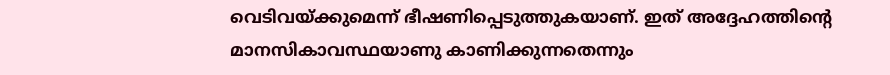വെടിവയ്ക്കുമെന്ന് ഭീഷണിപ്പെടുത്തുകയാണ്. ഇത് അദ്ദേഹത്തിന്റെ മാനസികാവസ്ഥയാണു കാണിക്കുന്നതെന്നും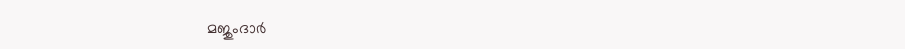മജുംദാര്‍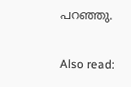പറഞ്ഞു.

Also read: